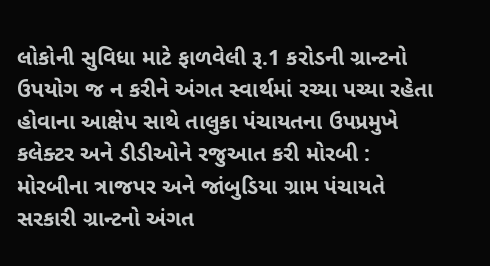લોકોની સુવિધા માટે ફાળવેલી રૂ.1 કરોડની ગ્રાન્ટનો ઉપયોગ જ ન કરીને અંગત સ્વાર્થમાં રચ્યા પચ્યા રહેતા હોવાના આક્ષેપ સાથે તાલુકા પંચાયતના ઉપપ્રમુખે કલેક્ટર અને ડીડીઓને રજુઆત કરી મોરબી : મોરબીના ત્રાજપર અને જાંબુડિયા ગ્રામ પંચાયતે સરકારી ગ્રાન્ટનો અંગત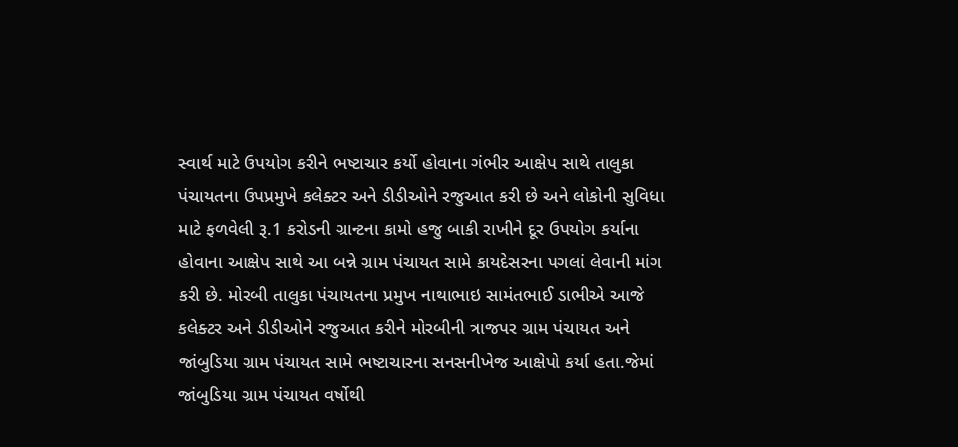સ્વાર્થ માટે ઉપયોગ કરીને ભષ્ટાચાર કર્યો હોવાના ગંભીર આક્ષેપ સાથે તાલુકા પંચાયતના ઉપપ્રમુખે કલેક્ટર અને ડીડીઓને રજુઆત કરી છે અને લોકોની સુવિધા માટે ફળવેલી રૂ.1 કરોડની ગ્રાન્ટના કામો હજુ બાકી રાખીને દૂર ઉપયોગ કર્યાના હોવાના આક્ષેપ સાથે આ બન્ને ગ્રામ પંચાયત સામે કાયદેસરના પગલાં લેવાની માંગ કરી છે. મોરબી તાલુકા પંચાયતના પ્રમુખ નાથાભાઇ સામંતભાઈ ડાભીએ આજે કલેક્ટર અને ડીડીઓને રજુઆત કરીને મોરબીની ત્રાજપર ગ્રામ પંચાયત અને જાંબુડિયા ગ્રામ પંચાયત સામે ભષ્ટાચારના સનસનીખેજ આક્ષેપો કર્યા હતા.જેમાં જાંબુડિયા ગ્રામ પંચાયત વર્ષોથી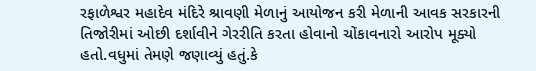રફાળેશ્વર મહાદેવ મંદિરે શ્રાવણી મેળાનું આયોજન કરી મેળાની આવક સરકારની તિજોરીમાં ઓછી દર્શાવીને ગેરરીતિ કરતા હોવાનો ચોંકાવનારો આરોપ મૂક્યો હતો.વધુમાં તેમણે જણાવ્યું હતું.કે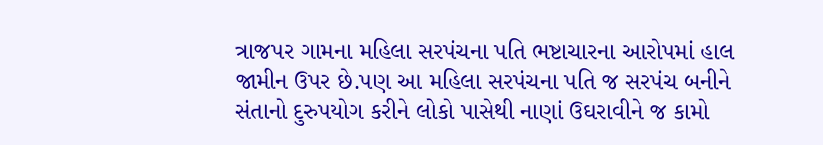ત્રાજપર ગામના મહિલા સરપંચના પતિ ભષ્ટાચારના આરોપમાં હાલ જામીન ઉપર છે.પણ આ મહિલા સરપંચના પતિ જ સરપંચ બનીને સંતાનો દુરુપયોગ કરીને લોકો પાસેથી નાણાં ઉઘરાવીને જ કામો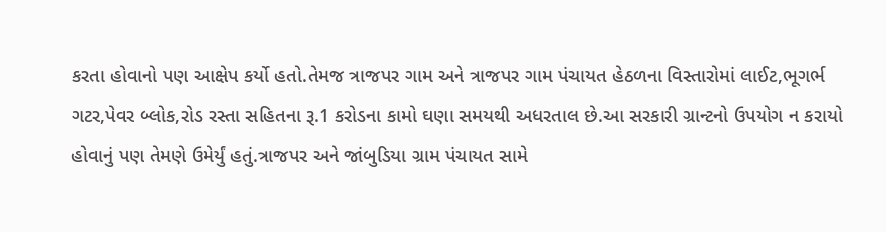કરતા હોવાનો પણ આક્ષેપ કર્યો હતો.તેમજ ત્રાજપર ગામ અને ત્રાજપર ગામ પંચાયત હેઠળના વિસ્તારોમાં લાઈટ,ભૂગર્ભ ગટર,પેવર બ્લોક,રોડ રસ્તા સહિતના રૂ.1 કરોડના કામો ઘણા સમયથી અધરતાલ છે.આ સરકારી ગ્રાન્ટનો ઉપયોગ ન કરાયો હોવાનું પણ તેમણે ઉમેર્યું હતું.ત્રાજપર અને જાંબુડિયા ગ્રામ પંચાયત સામે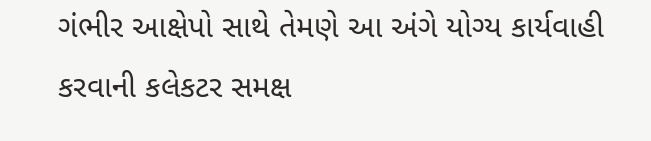ગંભીર આક્ષેપો સાથે તેમણે આ અંગે યોગ્ય કાર્યવાહી કરવાની કલેકટર સમક્ષ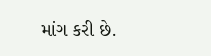માંગ કરી છે.